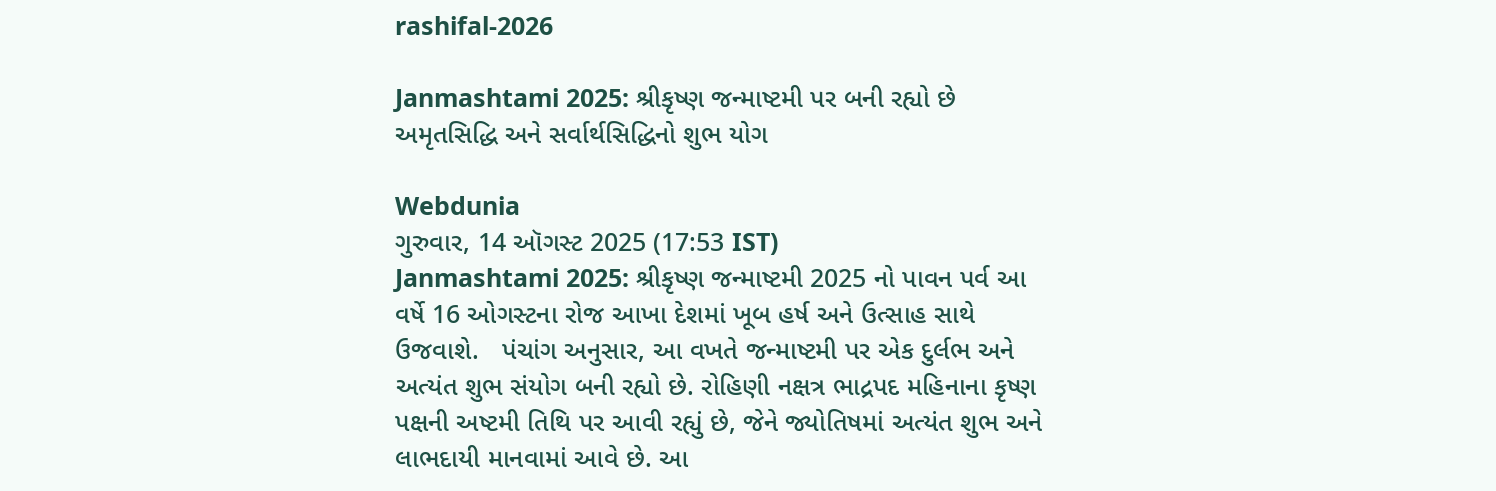rashifal-2026

Janmashtami 2025: શ્રીકૃષ્ણ જન્માષ્ટમી પર બની રહ્યો છે અમૃતસિદ્ધિ અને સર્વાર્થસિદ્ધિનો શુભ યોગ

Webdunia
ગુરુવાર, 14 ઑગસ્ટ 2025 (17:53 IST)
Janmashtami 2025: શ્રીકૃષ્ણ જન્માષ્ટમી 2025 નો પાવન પર્વ આ વર્ષે 16 ઓગસ્ટના રોજ આખા દેશમાં ખૂબ હર્ષ અને ઉત્સાહ સાથે ઉજવાશે.   પંચાંગ અનુસાર, આ વખતે જન્માષ્ટમી પર એક દુર્લભ અને અત્યંત શુભ સંયોગ બની રહ્યો છે. રોહિણી નક્ષત્ર ભાદ્રપદ મહિનાના કૃષ્ણ પક્ષની અષ્ટમી તિથિ પર આવી રહ્યું છે, જેને જ્યોતિષમાં અત્યંત શુભ અને લાભદાયી માનવામાં આવે છે. આ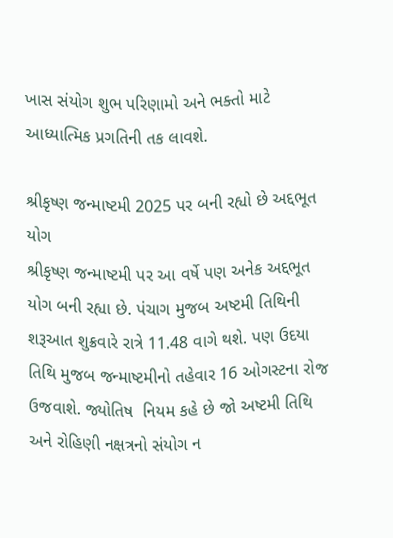ખાસ સંયોગ શુભ પરિણામો અને ભક્તો માટે આધ્યાત્મિક પ્રગતિની તક લાવશે.

શ્રીકૃષ્ણ જન્માષ્ટમી 2025 પર બની રહ્યો છે અદ્દભૂત યોગ
શ્રીકૃષ્ણ જન્માષ્ટમી પર આ વર્ષે પણ અનેક અદ્દભૂત યોગ બની રહ્યા છે. પંચાગ મુજબ અષ્ટમી તિથિની શરૂઆત શુક્રવારે રાત્રે 11.48 વાગે થશે. પણ ઉદયા તિથિ મુજબ જન્માષ્ટમીનો તહેવાર 16 ઓગસ્ટના રોજ ઉજવાશે. જ્યોતિષ  નિયમ કહે છે જો અષ્ટમી તિથિ અને રોહિણી નક્ષત્રનો સંયોગ ન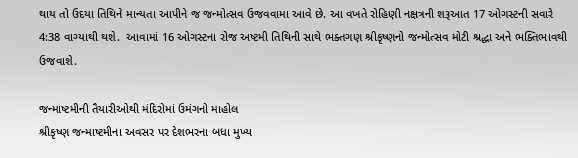થાય તો ઉદયા તિથિને માન્યતા આપીને જ જન્મોત્સવ ઉજવવામા આવે છે. આ વખતે રોહિણી નક્ષત્રની શરૂઆત 17 ઓગસ્ટની સવારે 4:38 વાગ્યાથી થશે.  આવામાં 16 ઓગસ્ટના રોજ અષ્ટમી તિથિની સાથે ભક્તગણ શ્રીકૃષ્ણનો જન્મોત્સવ મોટી શ્રદ્ધા અને ભક્તિભાવથી ઉજવાશે.

જન્માષ્ટમીની તૈયારીઓથી મંદિરોમાં ઉમંગનો માહોલ
શ્રીકૃષ્ણ જન્માષ્ટમીના અવસર પર દેશભરના બધા મુખ્ય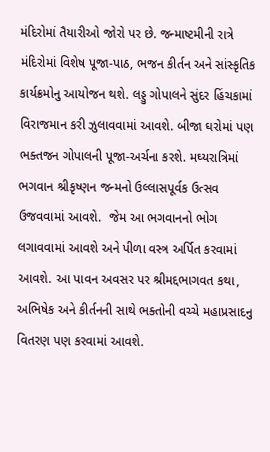મંદિરોમાં તૈયારીઓ જોરો પર છે. જન્માષ્ટમીની રાત્રે મંદિરોમાં વિશેષ પૂજા-પાઠ, ભજન કીર્તન અને સાંસ્કૃતિક કાર્યક્રમોનુ આયોજન થશે. લડ્ડુ ગોપાલને સુંદર હિંચકામાં વિરાજમાન કરી ઝુલાવવામાં આવશે. બીજા ઘરોમાં પણ ભક્તજન ગોપાલની પૂજા-અર્ચના કરશે. મઘ્યરાત્રિમાં ભગવાન શ્રીકૃષ્ણન જન્મનો ઉલ્લાસપૂર્વક ઉત્સવ ઉજવવામાં આવશે.  જેમ આ ભગવાનનો ભોગ લગાવવામાં આવશે અને પીળા વસ્ત્ર અર્પિત કરવામાં આવશે. આ પાવન અવસર પર શ્રીમદ્દભાગવત કથા, અભિષેક અને કીર્તનની સાથે ભક્તોની વચ્ચે મહાપ્રસાદનુ વિતરણ પણ કરવામાં આવશે.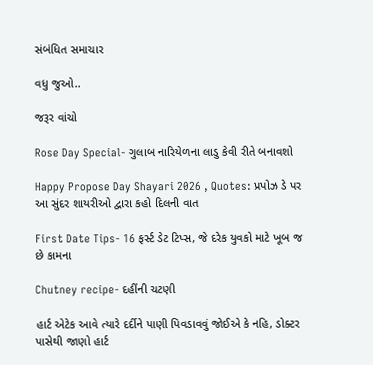સંબંધિત સમાચાર

વધુ જુઓ..

જરૂર વાંચો

Rose Day Special- ગુલાબ નારિયેળના લાડુ કેવી રીતે બનાવશો

Happy Propose Day Shayari 2026 , Quotes: પ્રપોઝ ડે પર આ સુંદર શાયરીઓ દ્વારા કહો દિલની વાત

First Date Tips- 16 ફર્સ્ટ ડેટ ટિપ્સ, જે દરેક યુવકો માટે ખૂબ જ છે કામના

Chutney recipe- દહીંની ચટણી

હાર્ટ એટેક આવે ત્યારે દર્દીને પાણી પિવડાવવું જોઈએ કે નહિ, ડોક્ટર પાસેથી જાણો હાર્ટ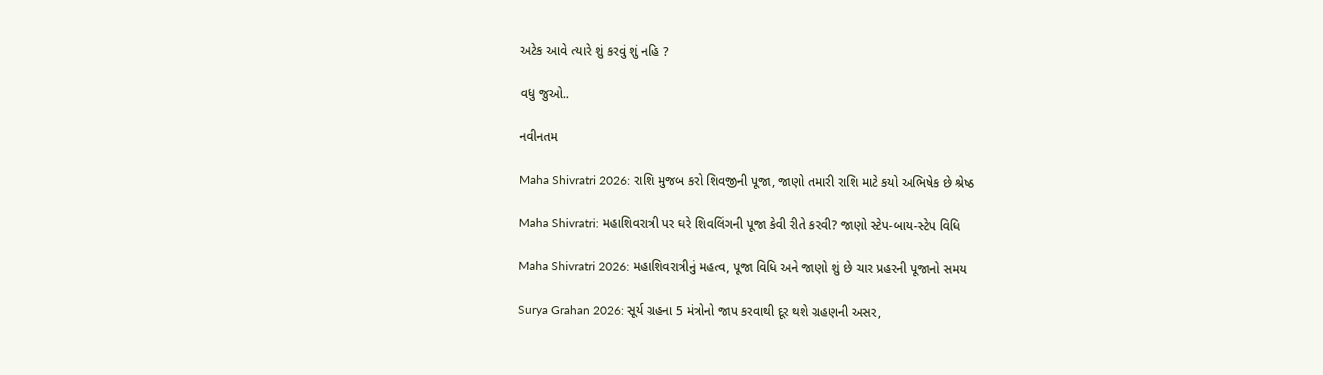અટેક આવે ત્યારે શું કરવું શું નહિ ?

વધુ જુઓ..

નવીનતમ

Maha Shivratri 2026: રાશિ મુજબ કરો શિવજીની પૂજા, જાણો તમારી રાશિ માટે કયો અભિષેક છે શ્રેષ્ઠ

Maha Shivratri: મહાશિવરાત્રી પર ઘરે શિવલિંગની પૂજા કેવી રીતે કરવી? જાણો સ્ટેપ-બાય-સ્ટેપ વિધિ

Maha Shivratri 2026: મહાશિવરાત્રીનું મહત્વ, પૂજા વિધિ અને જાણો શું છે ચાર પ્રહરની પૂજાનો સમય

Surya Grahan 2026: સૂર્ય ગ્રહના 5 મંત્રોનો જાપ કરવાથી દૂર થશે ગ્રહણની અસર,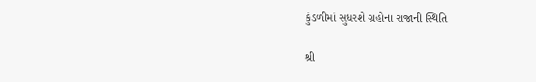કુંડળીમાં સુધરશે ગ્રહોના રાજાની સ્થિતિ

શ્રી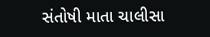સંતોષી માતા ચાલીસા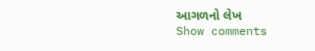આગળનો લેખ
Show comments